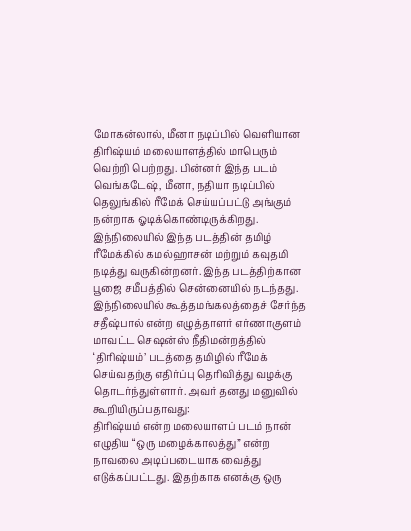மோகன்லால், மீனா நடிப்பில் வெளியான திரிஷ்யம் மலையாளத்தில் மாபெரும் வெற்றி பெற்றது. பின்னர் இந்த படம் வெங்கடேஷ், மீனா, நதியா நடிப்பில் தெலுங்கில் ரீமேக் செய்யப்பட்டு அங்கும் நன்றாக ஓடிக்கொண்டிருக்கிறது. இந்நிலையில் இந்த படத்தின் தமிழ் ரீமேக்கில் கமல்ஹாசன் மற்றும் கவுதமி நடித்து வருகின்றனர். இந்த படத்திற்கான பூஜை சமீபத்தில் சென்னையில் நடந்தது.
இந்நிலையில் கூத்தமங்கலத்தைச் சேர்ந்த சதீஷ்பால் என்ற எழுத்தாளர் எர்ணாகுளம் மாவட்ட செஷன்ஸ் நீதிமன்றத்தில் ‘திரிஷ்யம்’ படத்தை தமிழில் ரீமேக் செய்வதற்கு எதிர்ப்பு தெரிவித்து வழக்கு தொடர்ந்துள்ளார். அவர் தனது மனுவில் கூறியிருப்பதாவது:
திரிஷ்யம் என்ற மலையாளப் படம் நான் எழுதிய “ஒரு மழைக்காலத்து” என்ற நாவலை அடிப்படையாக வைத்து எடுக்கப்பட்டது. இதற்காக எனக்கு ஒரு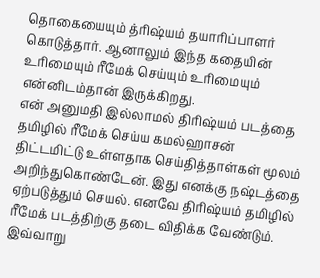தொகையையும் த்ரிஷ்யம் தயாரிப்பாளர் கொடுத்தார். ஆனாலும் இந்த கதையின் உரிமையும் ரீமேக் செய்யும் உரிமையும் என்னிடம்தான் இருக்கிறது.
என் அனுமதி இல்லாமல் திரிஷ்யம் படத்தை தமிழில் ரீமேக் செய்ய கமல்ஹாசன் திட்டமிட்டு உள்ளதாக செய்தித்தாள்கள் மூலம் அறிந்துகொண்டேன். இது எனக்கு நஷ்டத்தை ஏற்படுத்தும் செயல். எனவே திரிஷ்யம் தமிழில் ரீமேக் படத்திற்கு தடை விதிக்க வேண்டும்.
இவ்வாறு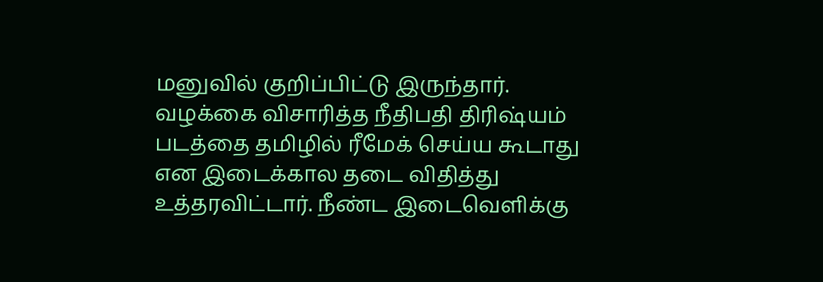மனுவில் குறிப்பிட்டு இருந்தார். வழக்கை விசாரித்த நீதிபதி திரிஷ்யம் படத்தை தமிழில் ரீமேக் செய்ய கூடாது என இடைக்கால தடை விதித்து உத்தரவிட்டார். நீண்ட இடைவெளிக்கு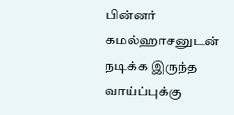பின்னர் கமல்ஹாசனுடன் நடிக்க இருந்த வாய்ப்புக்கு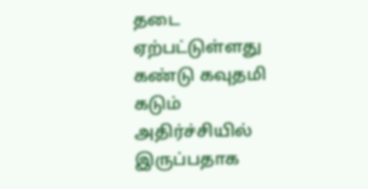தடை ஏற்பட்டுள்ளது கண்டு கவுதமி கடும் அதிர்ச்சியில் இருப்பதாக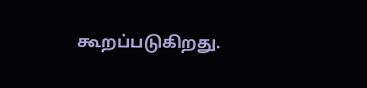கூறப்படுகிறது.